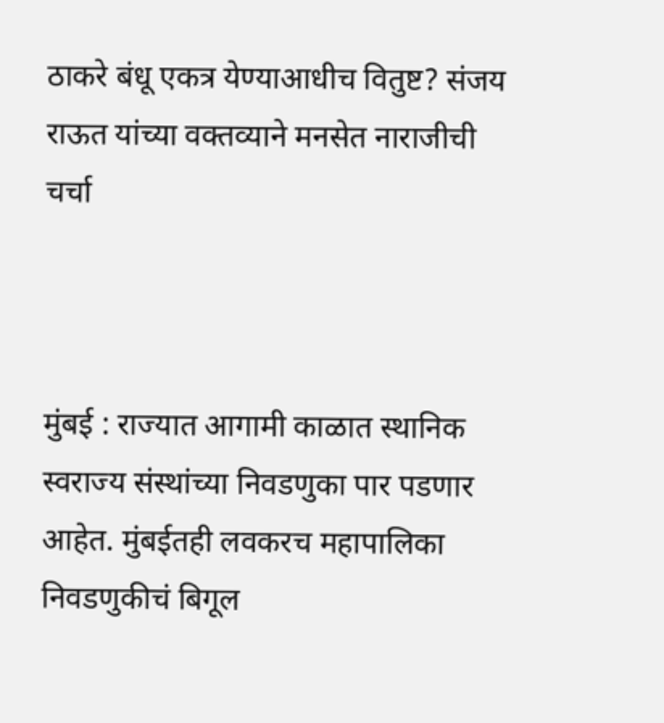ठाकरे बंधू एकत्र येण्याआधीच वितुष्ट? संजय राऊत यांच्या वक्तव्याने मनसेत नाराजीची चर्चा



मुंबई : राज्यात आगामी काळात स्थानिक स्वराज्य संस्थांच्या निवडणुका पार पडणार आहेत. मुंबईतही लवकरच महापालिका निवडणुकीचं बिगूल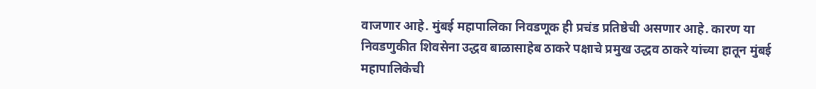वाजणार आहे. मुंबई महापालिका निवडणूक ही प्रचंड प्रतिष्ठेची असणार आहे. कारण या निवडणुकीत शिवसेना उद्धव बाळासाहेब ठाकरे पक्षाचे प्रमुख उद्धव ठाकरे यांच्या हातून मुंबई महापालिकेची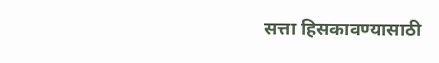सत्ता हिसकावण्यासाठी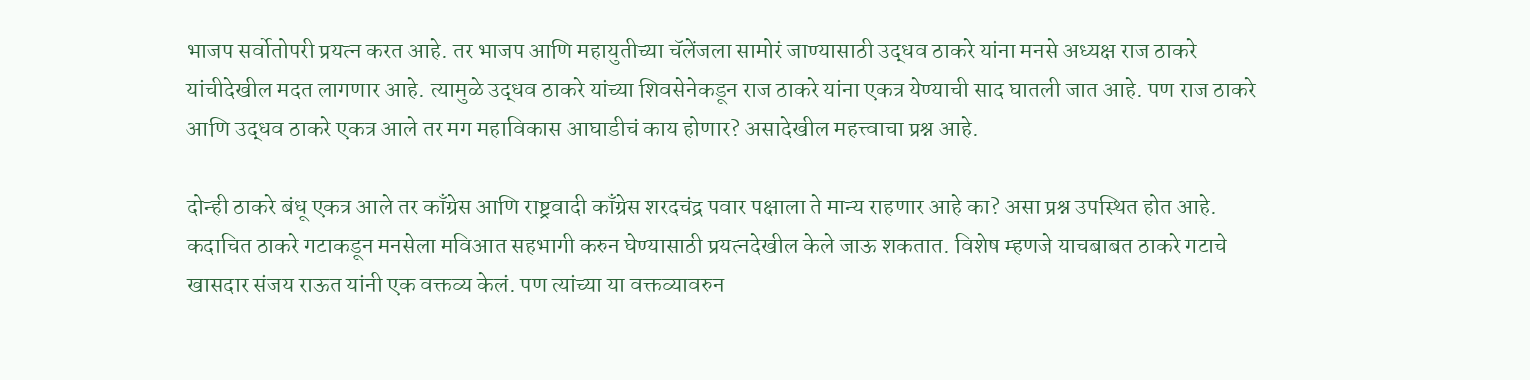भाजप सर्वोतोपरी प्रयत्न करत आहे. तर भाजप आणि महायुतीच्या चॅलेंजला सामोरं जाण्यासाठी उद्धव ठाकरे यांना मनसे अध्यक्ष राज ठाकरे यांचीदेखील मदत लागणार आहे. त्यामुळे उद्धव ठाकरे यांच्या शिवसेनेकडून राज ठाकरे यांना एकत्र येण्याची साद घातली जात आहे. पण राज ठाकरे आणि उद्धव ठाकरे एकत्र आले तर मग महाविकास आघाडीचं काय होणार? असादेखील महत्त्वाचा प्रश्न आहे.

दोन्ही ठाकरे बंधू एकत्र आले तर काँग्रेस आणि राष्ट्रवादी काँग्रेस शरदचंद्र पवार पक्षाला ते मान्य राहणार आहे का? असा प्रश्न उपस्थित होत आहे. कदाचित ठाकरे गटाकडून मनसेला मविआत सहभागी करुन घेण्यासाठी प्रयत्नदेखील केले जाऊ शकतात. विशेष म्हणजे याचबाबत ठाकरे गटाचे खासदार संजय राऊत यांनी एक वक्तव्य केलं. पण त्यांच्या या वक्तव्यावरुन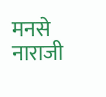मनसे नाराजी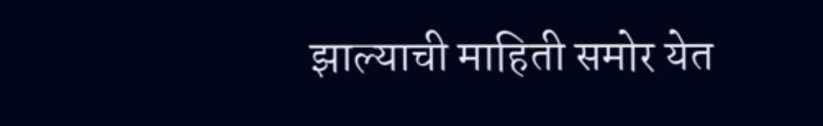झाल्याची माहिती समोर येत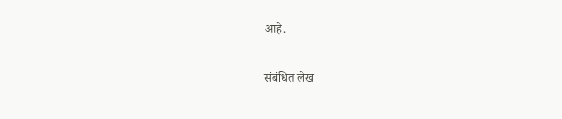आहे.

संबंधित लेख